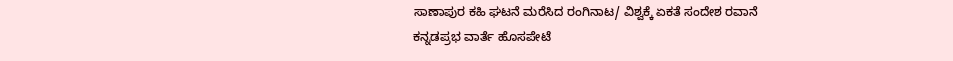ಸಾಣಾಪುರ ಕಹಿ ಘಟನೆ ಮರೆಸಿದ ರಂಗಿನಾಟ/ ವಿಶ್ವಕ್ಕೆ ಏಕತೆ ಸಂದೇಶ ರವಾನೆ
ಕನ್ನಡಪ್ರಭ ವಾರ್ತೆ ಹೊಸಪೇಟೆ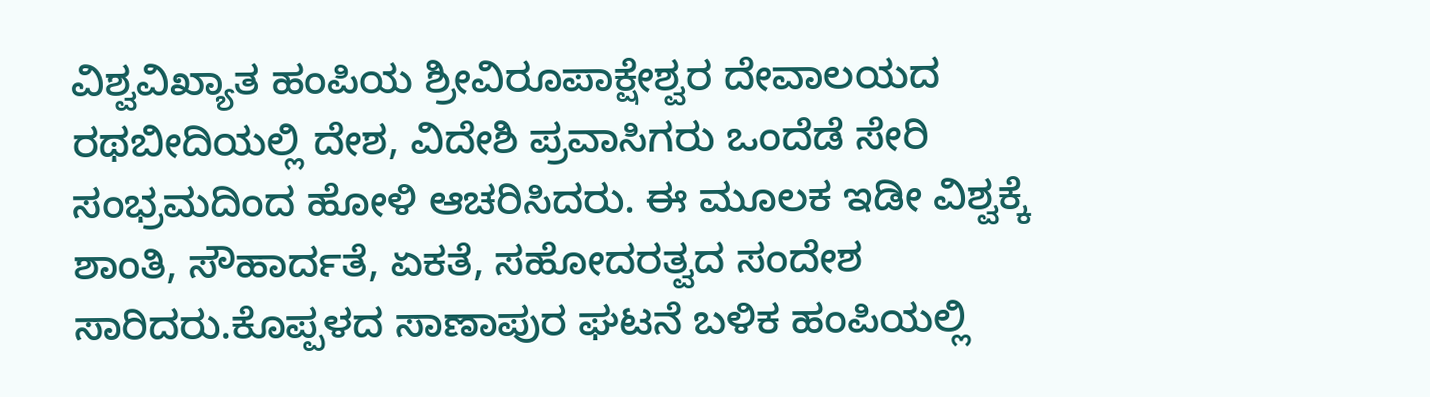ವಿಶ್ವವಿಖ್ಯಾತ ಹಂಪಿಯ ಶ್ರೀವಿರೂಪಾಕ್ಷೇಶ್ವರ ದೇವಾಲಯದ ರಥಬೀದಿಯಲ್ಲಿ ದೇಶ, ವಿದೇಶಿ ಪ್ರವಾಸಿಗರು ಒಂದೆಡೆ ಸೇರಿ ಸಂಭ್ರಮದಿಂದ ಹೋಳಿ ಆಚರಿಸಿದರು. ಈ ಮೂಲಕ ಇಡೀ ವಿಶ್ವಕ್ಕೆ ಶಾಂತಿ, ಸೌಹಾರ್ದತೆ, ಏಕತೆ, ಸಹೋದರತ್ವದ ಸಂದೇಶ ಸಾರಿದರು.ಕೊಪ್ಪಳದ ಸಾಣಾಪುರ ಘಟನೆ ಬಳಿಕ ಹಂಪಿಯಲ್ಲಿ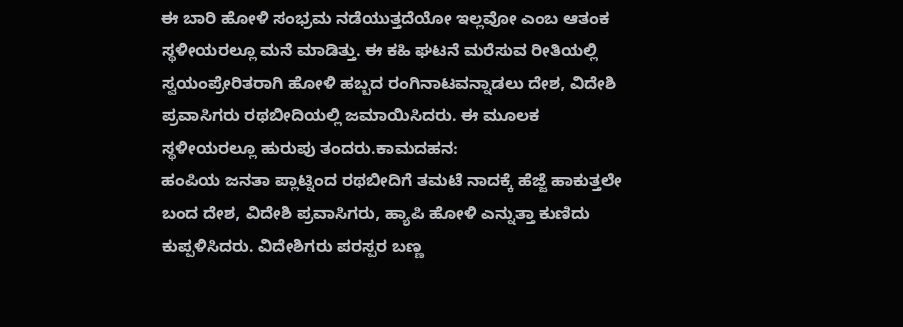ಈ ಬಾರಿ ಹೋಳಿ ಸಂಭ್ರಮ ನಡೆಯುತ್ತದೆಯೋ ಇಲ್ಲವೋ ಎಂಬ ಆತಂಕ ಸ್ಥಳೀಯರಲ್ಲೂ ಮನೆ ಮಾಡಿತ್ತು. ಈ ಕಹಿ ಘಟನೆ ಮರೆಸುವ ರೀತಿಯಲ್ಲಿ ಸ್ವಯಂಪ್ರೇರಿತರಾಗಿ ಹೋಳಿ ಹಬ್ಬದ ರಂಗಿನಾಟವನ್ನಾಡಲು ದೇಶ, ವಿದೇಶಿ ಪ್ರವಾಸಿಗರು ರಥಬೀದಿಯಲ್ಲಿ ಜಮಾಯಿಸಿದರು. ಈ ಮೂಲಕ ಸ್ಥಳೀಯರಲ್ಲೂ ಹುರುಪು ತಂದರು.ಕಾಮದಹನ:
ಹಂಪಿಯ ಜನತಾ ಪ್ಲಾಟ್ನಿಂದ ರಥಬೀದಿಗೆ ತಮಟೆ ನಾದಕ್ಕೆ ಹೆಜ್ಜೆ ಹಾಕುತ್ತಲೇ ಬಂದ ದೇಶ, ವಿದೇಶಿ ಪ್ರವಾಸಿಗರು, ಹ್ಯಾಪಿ ಹೋಳಿ ಎನ್ನುತ್ತಾ ಕುಣಿದು ಕುಪ್ಪಳಿಸಿದರು. ವಿದೇಶಿಗರು ಪರಸ್ಪರ ಬಣ್ಣ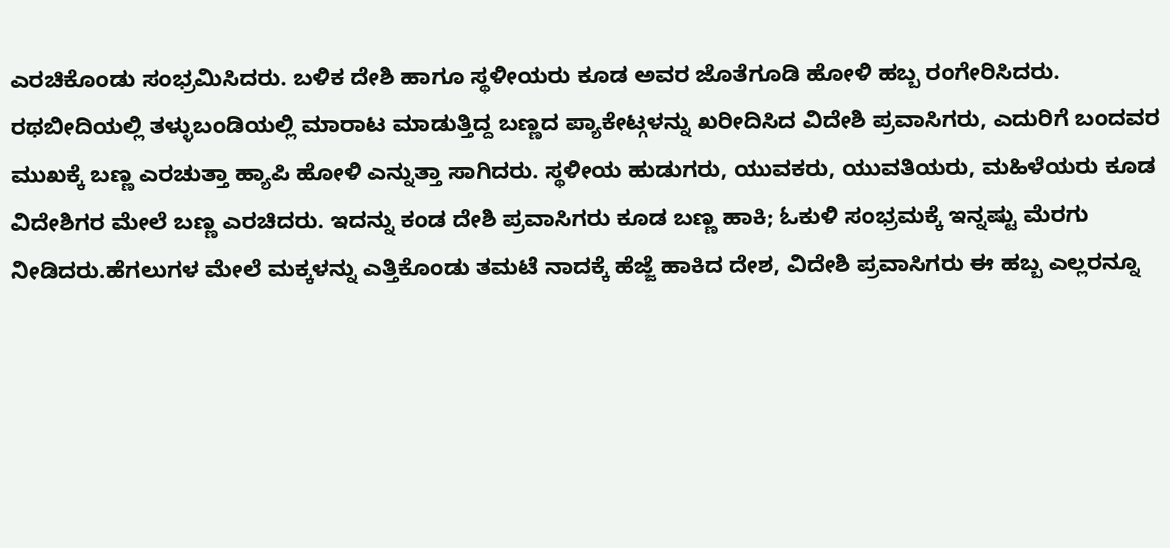ಎರಚಿಕೊಂಡು ಸಂಭ್ರಮಿಸಿದರು. ಬಳಿಕ ದೇಶಿ ಹಾಗೂ ಸ್ಥಳೀಯರು ಕೂಡ ಅವರ ಜೊತೆಗೂಡಿ ಹೋಳಿ ಹಬ್ಬ ರಂಗೇರಿಸಿದರು.
ರಥಬೀದಿಯಲ್ಲಿ ತಳ್ಳುಬಂಡಿಯಲ್ಲಿ ಮಾರಾಟ ಮಾಡುತ್ತಿದ್ದ ಬಣ್ಣದ ಪ್ಯಾಕೇಟ್ಗಳನ್ನು ಖರೀದಿಸಿದ ವಿದೇಶಿ ಪ್ರವಾಸಿಗರು, ಎದುರಿಗೆ ಬಂದವರ ಮುಖಕ್ಕೆ ಬಣ್ಣ ಎರಚುತ್ತಾ ಹ್ಯಾಪಿ ಹೋಳಿ ಎನ್ನುತ್ತಾ ಸಾಗಿದರು. ಸ್ಥಳೀಯ ಹುಡುಗರು, ಯುವಕರು, ಯುವತಿಯರು, ಮಹಿಳೆಯರು ಕೂಡ ವಿದೇಶಿಗರ ಮೇಲೆ ಬಣ್ಣ ಎರಚಿದರು. ಇದನ್ನು ಕಂಡ ದೇಶಿ ಪ್ರವಾಸಿಗರು ಕೂಡ ಬಣ್ಣ ಹಾಕಿ; ಓಕುಳಿ ಸಂಭ್ರಮಕ್ಕೆ ಇನ್ನಷ್ಟು ಮೆರಗು ನೀಡಿದರು.ಹೆಗಲುಗಳ ಮೇಲೆ ಮಕ್ಕಳನ್ನು ಎತ್ತಿಕೊಂಡು ತಮಟೆ ನಾದಕ್ಕೆ ಹೆಜ್ಜೆ ಹಾಕಿದ ದೇಶ, ವಿದೇಶಿ ಪ್ರವಾಸಿಗರು ಈ ಹಬ್ಬ ಎಲ್ಲರನ್ನೂ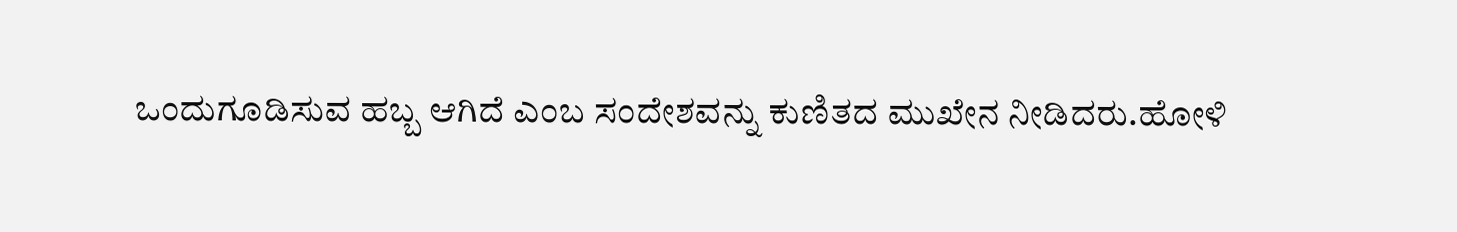ಒಂದುಗೂಡಿಸುವ ಹಬ್ಬ ಆಗಿದೆ ಎಂಬ ಸಂದೇಶವನ್ನು ಕುಣಿತದ ಮುಖೇನ ನೀಡಿದರು.ಹೋಳಿ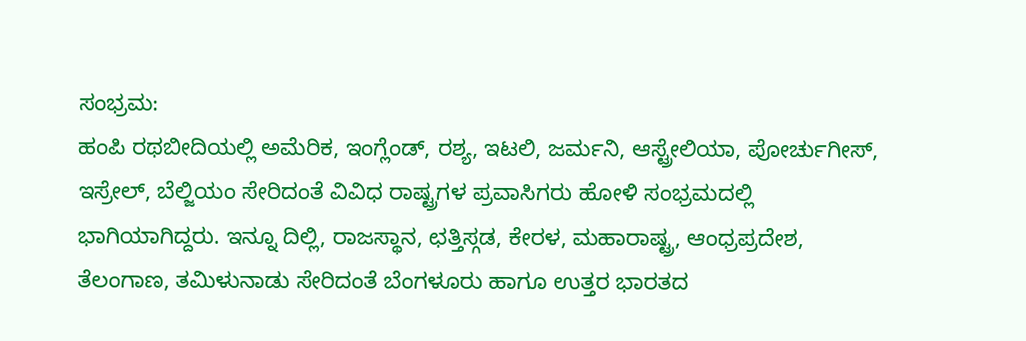ಸಂಭ್ರಮ:
ಹಂಪಿ ರಥಬೀದಿಯಲ್ಲಿ ಅಮೆರಿಕ, ಇಂಗ್ಲೆಂಡ್, ರಶ್ಯ, ಇಟಲಿ, ಜರ್ಮನಿ, ಆಸ್ಟ್ರೇಲಿಯಾ, ಪೋರ್ಚುಗೀಸ್, ಇಸ್ರೇಲ್, ಬೆಲ್ಜಿಯಂ ಸೇರಿದಂತೆ ವಿವಿಧ ರಾಷ್ಟ್ರಗಳ ಪ್ರವಾಸಿಗರು ಹೋಳಿ ಸಂಭ್ರಮದಲ್ಲಿ ಭಾಗಿಯಾಗಿದ್ದರು. ಇನ್ನೂ ದಿಲ್ಲಿ, ರಾಜಸ್ಥಾನ, ಛತ್ತಿಸ್ಗಡ, ಕೇರಳ, ಮಹಾರಾಷ್ಟ್ರ, ಆಂಧ್ರಪ್ರದೇಶ, ತೆಲಂಗಾಣ, ತಮಿಳುನಾಡು ಸೇರಿದಂತೆ ಬೆಂಗಳೂರು ಹಾಗೂ ಉತ್ತರ ಭಾರತದ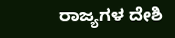ರಾಜ್ಯಗಳ ದೇಶಿ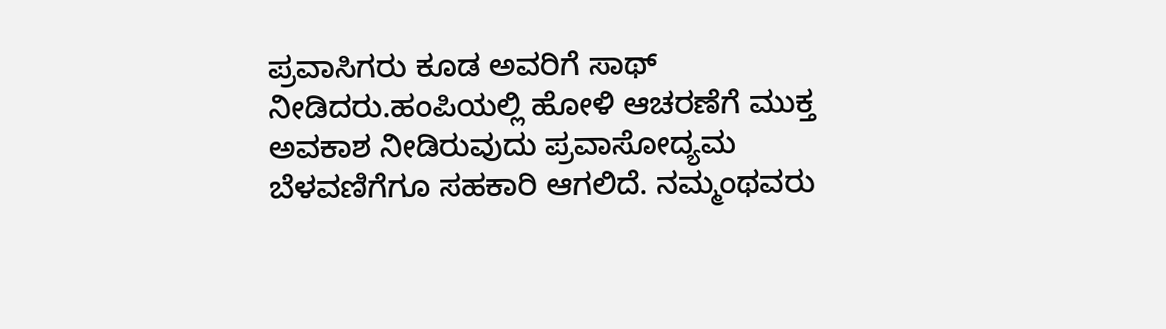ಪ್ರವಾಸಿಗರು ಕೂಡ ಅವರಿಗೆ ಸಾಥ್ ನೀಡಿದರು.ಹಂಪಿಯಲ್ಲಿ ಹೋಳಿ ಆಚರಣೆಗೆ ಮುಕ್ತ ಅವಕಾಶ ನೀಡಿರುವುದು ಪ್ರವಾಸೋದ್ಯಮ ಬೆಳವಣಿಗೆಗೂ ಸಹಕಾರಿ ಆಗಲಿದೆ. ನಮ್ಮಂಥವರು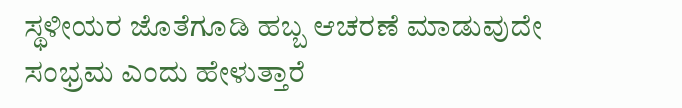ಸ್ಥಳೀಯರ ಜೊತೆಗೂಡಿ ಹಬ್ಬ ಆಚರಣೆ ಮಾಡುವುದೇ ಸಂಭ್ರಮ ಎಂದು ಹೇಳುತ್ತಾರೆ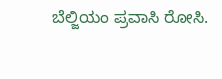ಬೆಲ್ಜಿಯಂ ಪ್ರವಾಸಿ ರೋಸಿ.